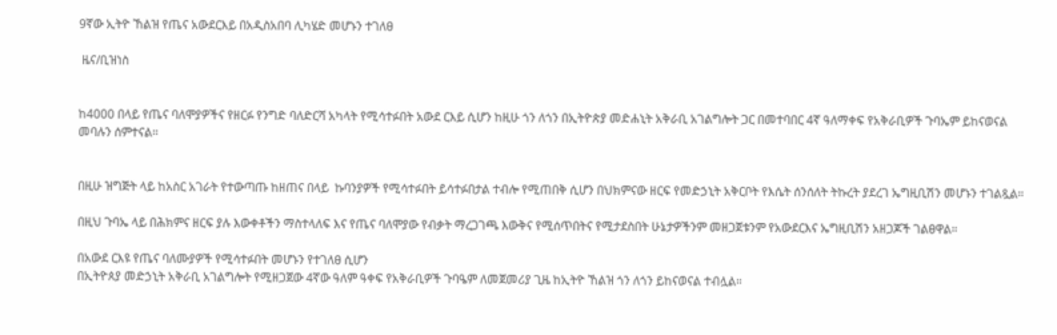9ኛው ኢትዮ ኸልዝ የጤና አውደርእይ በአዲስአበባ ሊካሄድ መሆኑን ተገለፀ

 ዜና/ቢዝነስ


ከ4000 በላይ የጤና ባለሞያዎችና የዘርፉ የንግድ ባለድርሻ አካላት የሚሳተፉበት አውደ ርእይ ሲሆን ከዚሁ ጎን ለጎን በኢትዮጵያ መድሐኒት አቅራቢ አገልግሎት ጋር በመተባበር 4ኛ ዓለማቀፍ የአቅራቢዎች ጉባኤም ይከናወናል መባሉን ሰምተናል።


በዚሁ ዝግጅት ላይ ከአስር አገራት የተውጣጡ ከዘጠና በላይ  ኩባንያዎች የሚሳተፉበት ይሳተፉበታል ተብሎ የሚጠበቅ ሲሆን በህክምናው ዘርፍ የመድኃኒት አቅርቦት የእሴት ሰንሰለት ትኩረት ያደረገ ኤግዚቢሽን መሆኑን ተገልጿል።

በዚህ ጉባኤ ላይ በሕክምና ዘርፍ ያሉ እውቀቶችን ማስተላለፍ እና የጤና ባለሞያው የብቃት ማረጋገጫ እውቅና የሚሰጥበትና የሚታደስበት ሁኔታዎችንም መዘጋጀቱንም የአውደርእና ኤግዚቢሽን አዘጋጆች ገልፀዋል።

በአውደ ርእዩ የጤና ባለሙያዎች የሚሳተፉበት መሆኑን የተገለፀ ሲሆን
በኢትዮጰያ መድኃኒት አቅራቢ አገልግሎት የሚዘጋጀው 4ኛው ዓለም ዓቀፍ የአቅራቢዎች ጉባዔም ለመጀመሪያ ጊዜ ከኢትዮ ኸልዝ ጎን ለጎን ይከናወናል ተብሏል።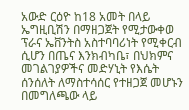አውድ ርዕዮ ከ18 አመት በላይ ኤግዚቢሽን በማዘጋጀት የሚታውቀወ ፕራና ኤቨንትስ አስተባባሪነት የሚቀርብ ሲሆን በጤና እንክብካቤ፣ በህክምና መገልገያዎችና መድሃኒት የእሴት ሰንሰለት ለማስተሳሰር የተዘጋጀ መሆኑን በመግለጫው ላይ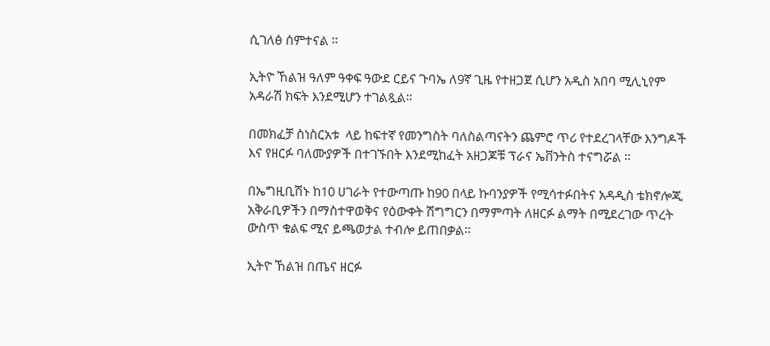ሲገለፅ ሰምተናል ።

ኢትዮ ኸልዝ ዓለም ዓቀፍ ዓውደ ርይና ጉባኤ ለ9ኛ ጊዜ የተዘጋጀ ሲሆን አዲስ አበባ ሚሊኒየም አዳራሽ ክፍት እንደሚሆን ተገልጿል።

በመክፈቻ ስነስርአቱ  ላይ ከፍተኛ የመንግስት ባለስልጣናትን ጨምሮ ጥሪ የተደረገላቸው እንግዶች እና የዘርፉ ባለሙያዎች በተገኙበት እንደሚከፈት አዘጋጆቹ ፕራና ኤቨንትስ ተናግሯል ።

በኤግዚቢሽኑ ከ10 ሀገራት የተውጣጡ ከ90 በላይ ኩባንያዎች የሚሳተፉበትና አዳዲስ ቴክኖሎጂ አቅራቢዎችን በማስተዋወቅና የዕውቀት ሽግግርን በማምጣት ለዘርፉ ልማት በሚደረገው ጥረት ውስጥ ቁልፍ ሚና ይጫወታል ተብሎ ይጠበቃል።

ኢትዮ ኸልዝ በጤና ዘርፉ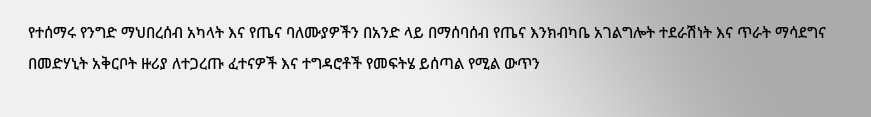የተሰማሩ የንግድ ማህበረሰብ አካላት እና የጤና ባለሙያዎችን በአንድ ላይ በማሰባሰብ የጤና እንክብካቤ አገልግሎት ተደራሽነት እና ጥራት ማሳደግና በመድሃኒት አቅርቦት ዙሪያ ለተጋረጡ ፈተናዎች እና ተግዳሮቶች የመፍትሄ ይሰጣል የሚል ውጥን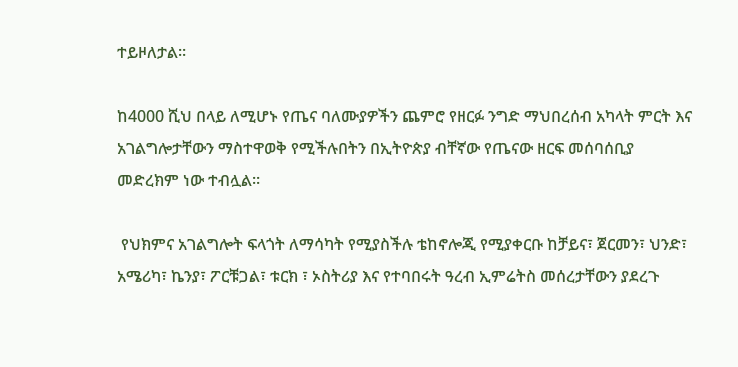ተይዞለታል።

ከ4000 ሺህ በላይ ለሚሆኑ የጤና ባለሙያዎችን ጨምሮ የዘርፉ ንግድ ማህበረሰብ አካላት ምርት እና አገልግሎታቸውን ማስተዋወቅ የሚችሉበትን በኢትዮጵያ ብቸኛው የጤናው ዘርፍ መሰባሰቢያ መድረክም ነው ተብሏል።

 የህክምና አገልግሎት ፍላጎት ለማሳካት የሚያስችሉ ቴከኖሎጂ የሚያቀርቡ ከቻይና፣ ጀርመን፣ ህንድ፣ አሜሪካ፣ ኬንያ፣ ፖርቹጋል፣ ቱርክ ፣ ኦስትሪያ እና የተባበሩት ዓረብ ኢምሬትስ መሰረታቸውን ያደረጉ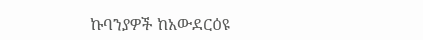ኩባንያዎች ከአውደርዕዩ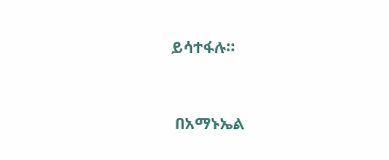ይሳተፋሉ።



 በአማኑኤል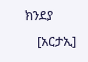ክንደያ
    [አርታኢ]